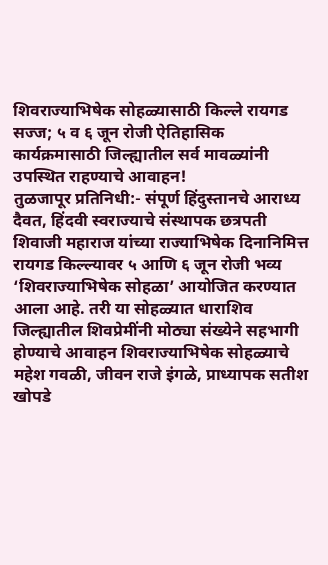शिवराज्याभिषेक सोहळ्यासाठी किल्ले रायगड सज्ज; ५ व ६ जून रोजी ऐतिहासिक कार्यक्रमासाठी जिल्ह्यातील सर्व मावळ्यांनी उपस्थित राहण्याचे आवाहन!
तुळजापूर प्रतिनिधी:- संपूर्ण हिंदुस्तानचे आराध्य दैवत, हिंदवी स्वराज्याचे संस्थापक छत्रपती शिवाजी महाराज यांच्या राज्याभिषेक दिनानिमित्त रायगड किल्ल्यावर ५ आणि ६ जून रोजी भव्य ‘शिवराज्याभिषेक सोहळा’ आयोजित करण्यात आला आहे. तरी या सोहळ्यात धाराशिव जिल्ह्यातील शिवप्रेमींनी मोठ्या संख्येने सहभागी होण्याचे आवाहन शिवराज्याभिषेक सोहळ्याचे महेश गवळी, जीवन राजे इंगळे, प्राध्यापक सतीश खोपडे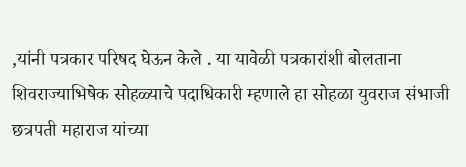,यांनी पत्रकार परिषद घेऊन केले . या यावेळी पत्रकारांशी बोलताना शिवराज्याभिषेक सोहळ्याचे पदाधिकारी म्हणाले हा सोहळा युवराज संभाजी छत्रपती महाराज यांच्या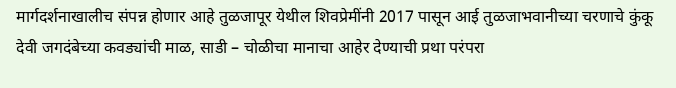मार्गदर्शनाखालीच संपन्न होणार आहे तुळजापूर येथील शिवप्रेमींनी 2017 पासून आई तुळजाभवानीच्या चरणाचे कुंकू देवी जगदंबेच्या कवड्यांची माळ, साडी – चोळीचा मानाचा आहेर देण्याची प्रथा परंपरा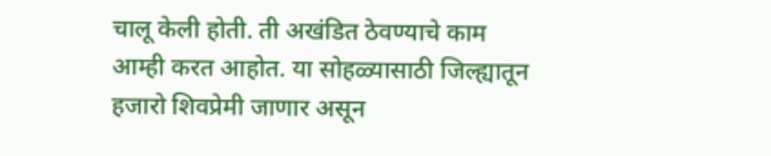चालू केली होती. ती अखंडित ठेवण्याचे काम आम्ही करत आहोत. या सोहळ्यासाठी जिल्ह्यातून हजारो शिवप्रेमी जाणार असून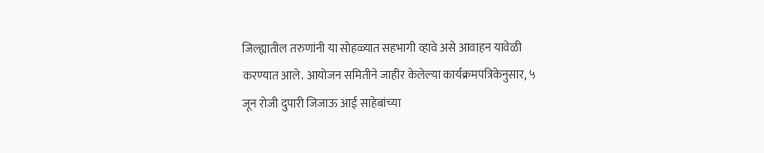जिल्ह्यातील तरुणांनी या सोहळ्यात सहभागी व्हावे असे आवाहन यावेळी करण्यात आले. आयोजन समितीने जाहीर केलेल्या कार्यक्रमपत्रिकेनुसार, ५ जून रोजी दुपारी जिजाऊ आई साहेबांच्या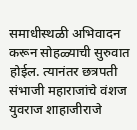समाधीस्थळी अभिवादन करून सोहळ्याची सुरुवात होईल. त्यानंतर छत्रपती संभाजी महाराजांचे वंशज युवराज शाहाजीराजे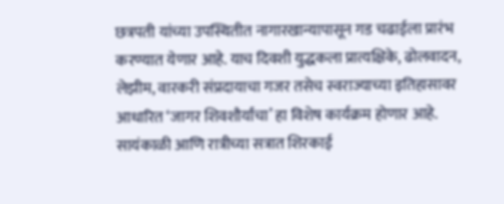छत्रपती यांच्या उपस्थितीत नागारखान्यापासून गड चढाईला प्रारंभ करण्यात येणार आहे. याच दिवशी युद्धकला प्रात्यक्षिके, ढोलवादन, लेझीम, वारकरी संप्रदायाचा गजर तसेच स्वराज्याच्या इतिहासावर आधारित ‘जागर शिवशौर्यांचा’ हा विशेष कार्यक्रम होणार आहे.
सायंकाळी आणि रात्रीच्या सत्रात शिरकाई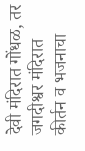देवी मंदिरात गोंधळ, तर जगदीश्वर मंदिरात कीर्तन व भजनाचा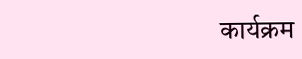कार्यक्रम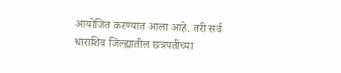आयोजित करण्यात आला आहे. तरी सर्व धाराशिव जिल्ह्यातील छत्रपतींच्या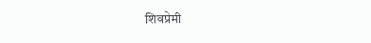शिवप्रेमी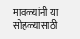मावळ्यांनी या सोहळ्यासाठी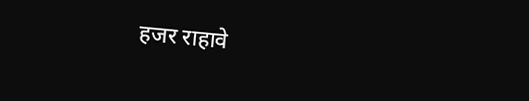हजर राहावे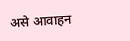असे आवाहन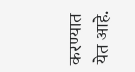करण्यात येत आहे.